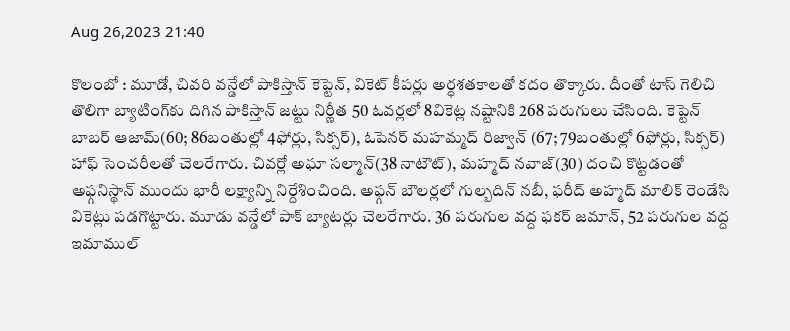Aug 26,2023 21:40

కొలంబో : మూడో, చివరి వన్డేలో పాకిస్తాన్‌ కెప్టెన్‌, వికెట్‌ కీపర్లు అర్ధశతకాలతో కదం తొక్కారు. దీంతో టాస్‌ గెలిచి తొలిగా బ్యాటింగ్‌కు దిగిన పాకిస్తాన్‌ జట్టు నిర్ణీత 50 ఓవర్లలో 8వికెట్ల నష్టానికి 268 పరుగులు చేసింది. కెప్టెన్‌ బాబర్‌ ఆజామ్‌(60; 86బంతుల్లో 4ఫోర్లు, సిక్సర్‌), ఓపెనర్‌ మహమ్మద్‌ రిజ్వాన్‌ (67; 79బంతుల్లో 6ఫోర్లు, సిక్సర్‌) హాఫ్‌ సెంచరీలతో చెలరేగారు. చివర్లో అఘా సల్మాన్‌(38 నాటౌట్‌), మహ్మద్‌ నవాజ్‌(30) దంచి కొట్టడంతో అఫ్గనిస్థాన్‌ ముందు భారీ లక్ష్యాన్ని నిర్దేశించింది. అఫ్గన్‌ బౌలర్లలో గుల్బదిన్‌ నబీ, ఫరీద్‌ అహ్మద్‌ మాలిక్‌ రెండేసి వికెట్లు పడగొట్టారు. మూడు వన్డేలో పాక్‌ బ్యాటర్లు చెలరేగారు. 36 పరుగుల వద్ద ఫకర్‌ జమాన్‌, 52 పరుగుల వద్ద ఇమాముల్‌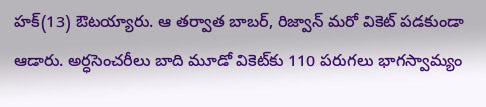హక్‌(13) ఔటయ్యారు. ఆ తర్వాత బాబర్‌, రిజ్వాన్‌ మరో వికెట్‌ పడకుండా ఆడారు. అర్ధసెంచరీలు బాది మూడో వికెట్‌కు 110 పరుగలు భాగస్వామ్యం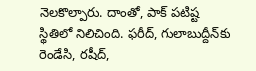నెలకొల్పారు. దాంతో, పాక్‌ పటిష్ట స్థితిలో నిలిచింది. ఫరీద్‌, గులాబుద్దీన్‌కు రెండేసి, రషీద్‌,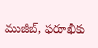ముజీబ్‌, ఫరూఖీకు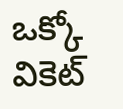ఒక్కో వికెట్‌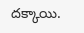దక్కాయి.